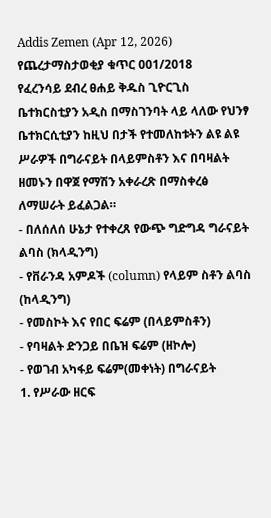Addis Zemen (Apr 12, 2026)
የጨረታማስታወቂያ ቁጥር 001/2018
የፈረንሳይ ደብረ ፀሐይ ቅዱስ ጊዮርጊስ ቤተክርስቲያን አዲስ በማስገንባት ላይ ላለው የህንፃ ቤተክርሲቲያን ከዚህ በታች የተመለከቱትን ልዩ ልዩ ሥራዎች በግራናይት በላይምስቶን እና በባዛልት ዘመኑን በዋጀ የማሽን አቀራረጽ በማስቀረፅ ለማሠራት ይፈልጋል።
- በለሰለሰ ሁኔታ የተቀረጸ የውጭ ግድግዳ ግራናይት ልባስ (ክላዲንግ)
- የቨራንዳ አምዶች (column) የላይም ስቶን ልባስ (ከላዲንግ)
- የመስኮት እና የበር ፍሬም (በላይምስቶን)
- የባዛልት ድንጋይ በቤዝ ፍሬም (ዘኮሎ)
- የወገብ አካፋይ ፍሬም(መቀነት) በግራናይት
1. የሥራው ዘርፍ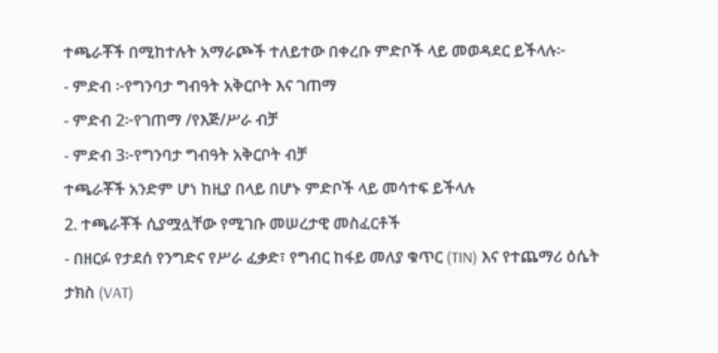ተጫራቾች በሚከተሉት አማራጮች ተለይተው በቀረቡ ምድቦች ላይ መወዳደር ይችላሉ፦
- ምድብ ፦የግንባታ ግብዓት አቅርቦት እና ገጠማ
- ምድብ 2፦የገጠማ /የእጅ/ሥራ ብቻ
- ምድብ 3፦የግንባታ ግብዓት አቅርቦት ብቻ
ተጫራቾች አንድም ሆነ ከዚያ በላይ በሆኑ ምድቦች ላይ መሳተፍ ይችላሉ
2. ተጫራቾች ሲያሟሏቸው የሚገቡ መሠረታዊ መስፈርቶች
- በዘርፉ የታደሰ የንግድና የሥራ ፈቃድ፣ የግብር ከፋይ መለያ ቁጥር (TIN) እና የተጨማሪ ዕሴት ታክስ (VAT)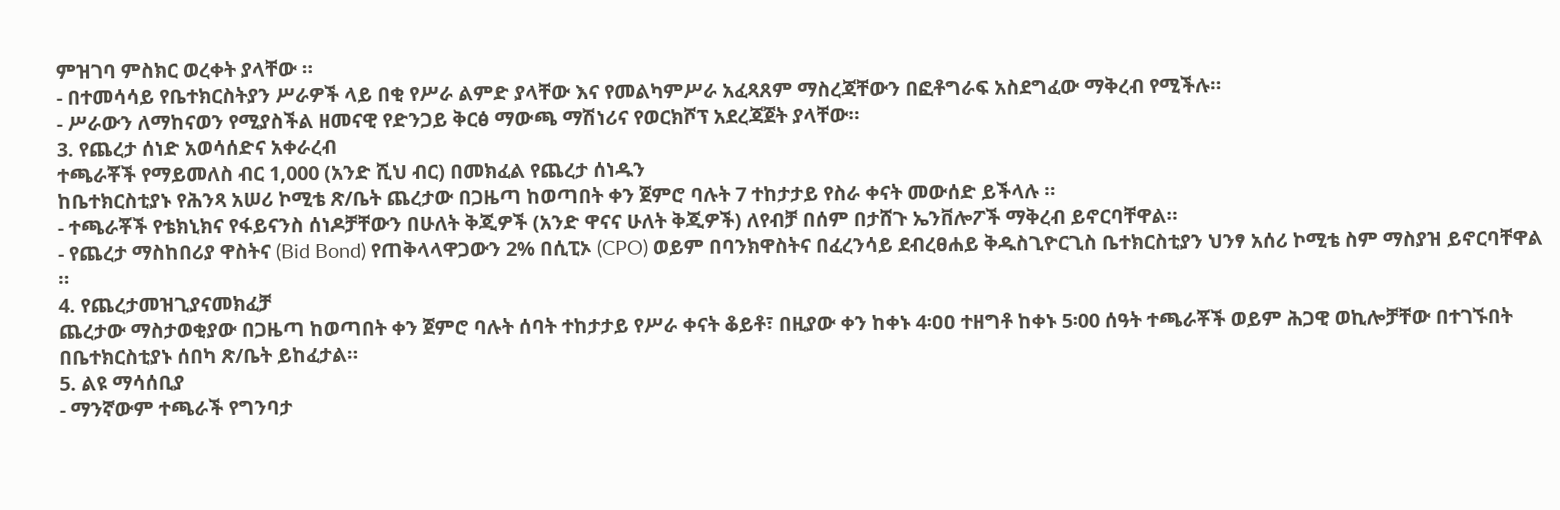ምዝገባ ምስክር ወረቀት ያላቸው ።
- በተመሳሳይ የቤተክርስትያን ሥራዎች ላይ በቂ የሥራ ልምድ ያላቸው እና የመልካምሥራ አፈጻጸም ማስረጃቸውን በፎቶግራፍ አስደግፈው ማቅረብ የሚችሉ።
- ሥራውን ለማከናወን የሚያስችል ዘመናዊ የድንጋይ ቅርፅ ማውጫ ማሽነሪና የወርክሾፕ አደረጃጀት ያላቸው።
3. የጨረታ ሰነድ አወሳሰድና አቀራረብ
ተጫራቾች የማይመለስ ብር 1,000 (አንድ ሺህ ብር) በመክፈል የጨረታ ሰነዱን
ከቤተክርስቲያኑ የሕንጻ አሠሪ ኮሚቴ ጽ/ቤት ጨረታው በጋዜጣ ከወጣበት ቀን ጀምሮ ባሉት 7 ተከታታይ የስራ ቀናት መውሰድ ይችላሉ ።
- ተጫራቾች የቴክኒክና የፋይናንስ ሰነዶቻቸውን በሁለት ቅጂዎች (አንድ ዋናና ሁለት ቅጂዎች) ለየብቻ በሰም በታሸጉ ኤንቨሎፖች ማቅረብ ይኖርባቸዋል።
- የጨረታ ማስከበሪያ ዋስትና (Bid Bond) የጠቅላላዋጋውን 2% በሲፒኦ (CPO) ወይም በባንክዋስትና በፈረንሳይ ደብረፀሐይ ቅዱስጊዮርጊስ ቤተክርስቲያን ህንፃ አሰሪ ኮሚቴ ስም ማስያዝ ይኖርባቸዋል ።
4. የጨረታመዝጊያናመክፈቻ
ጨረታው ማስታወቂያው በጋዜጣ ከወጣበት ቀን ጀምሮ ባሉት ሰባት ተከታታይ የሥራ ቀናት ቆይቶ፣ በዚያው ቀን ከቀኑ 4፡ዐዐ ተዘግቶ ከቀኑ 5፡00 ሰዓት ተጫራቾች ወይም ሕጋዊ ወኪሎቻቸው በተገኙበት በቤተክርስቲያኑ ሰበካ ጽ/ቤት ይከፈታል።
5. ልዩ ማሳሰቢያ
- ማንኛውም ተጫራች የግንባታ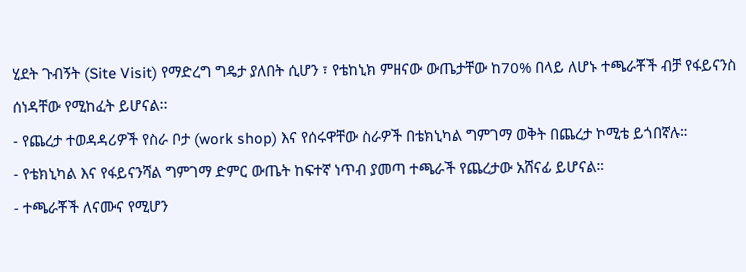ሂደት ጉብኝት (Site Visit) የማድረግ ግዴታ ያለበት ሲሆን ፣ የቴከኒክ ምዘናው ውጤታቸው ከ70% በላይ ለሆኑ ተጫራቾች ብቻ የፋይናንስ ሰነዳቸው የሚከፈት ይሆናል፡፡
- የጨረታ ተወዳዳሪዎች የስራ ቦታ (work shop) እና የሰሩዋቸው ስራዎች በቴክኒካል ግምገማ ወቅት በጨረታ ኮሚቴ ይጎበኛሉ።
- የቴክኒካል እና የፋይናንሻል ግምገማ ድምር ውጤት ከፍተኛ ነጥብ ያመጣ ተጫራች የጨረታው አሸናፊ ይሆናል።
- ተጫራቾች ለናሙና የሚሆን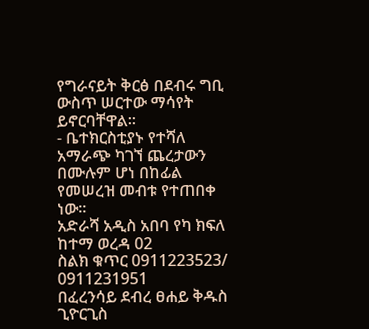የግራናይት ቅርፅ በደብሩ ግቢ ውስጥ ሠርተው ማሳየት ይኖርባቸዋል።
- ቤተክርስቲያኑ የተሻለ አማራጭ ካገኘ ጨረታውን በሙሉም ሆነ በከፊል የመሠረዝ መብቱ የተጠበቀ ነው።
አድራሻ አዲስ አበባ የካ ክፍለ ከተማ ወረዳ 02
ስልክ ቁጥር 0911223523/ 0911231951
በፈረንሳይ ደብረ ፀሐይ ቅዱስ ጊዮርጊስ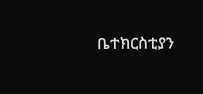ቤተክርስቲያን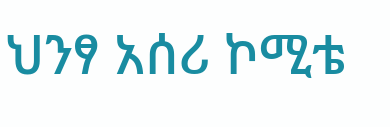ህንፃ አሰሪ ኮሚቴ